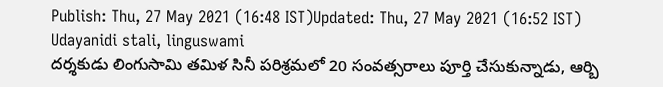Publish: Thu, 27 May 2021 (16:48 IST)Updated: Thu, 27 May 2021 (16:52 IST)
Udayanidi stali, linguswami
దర్శకుడు లింగుసామి తమిళ సినీ పరిశ్రమలో 20 సంవత్సరాలు పూర్తి చేసుకున్నాడు, ఆర్బి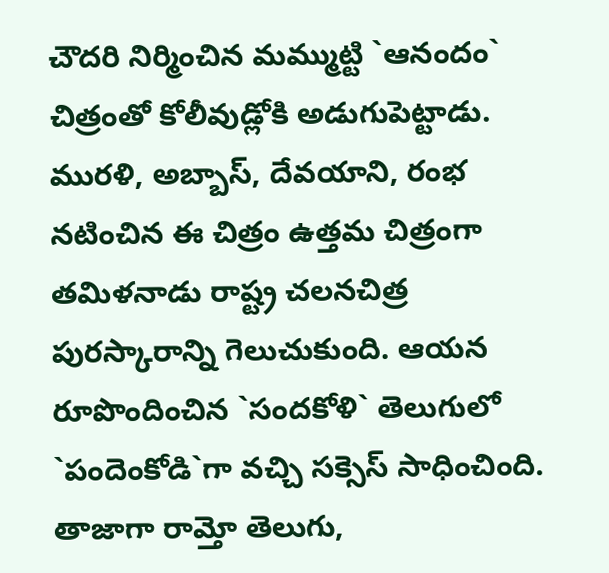చౌదరి నిర్మించిన మమ్ముట్టి `ఆనందం` చిత్రంతో కోలీవుడ్లోకి అడుగుపెట్టాడు. మురళి, అబ్బాస్, దేవయాని, రంభ నటించిన ఈ చిత్రం ఉత్తమ చిత్రంగా తమిళనాడు రాష్ట్ర చలనచిత్ర పురస్కారాన్ని గెలుచుకుంది. ఆయన రూపొందించిన `సందకోళి` తెలుగులో `పందెంకోడి`గా వచ్చి సక్సెస్ సాధించింది. తాజాగా రామ్తో తెలుగు,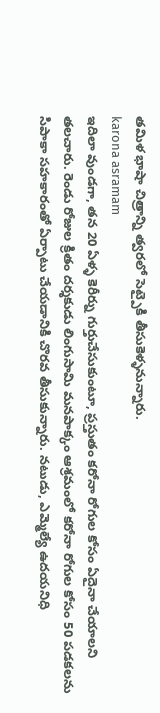తమిళ భాషా చిత్రాన్ని త్వరలో సెట్పైకి తీసుకెళ్ళనున్నారు.
karona asramam
ఇదిలా వుండగా, తన 20 ఏళ్ళ కెరీర్ను గుర్తుచేసుకుంటూ, ప్రస్తుతం కరోనా రోగుల కోసం ఏదైనా చేయాలని తలచారు. రెండు రోజుల క్రితం దర్శకుడు లింగుసామి మనపాక్కం ఆశ్రమంలో కరోనా రోగుల కోసం 50 పడకలను సిపాకా సహకారంతో ఏర్పాటు చేయడానికి చొరవ తీసుకున్నారు. నటుడు, ఎమ్మెల్యే ఉదయనిధి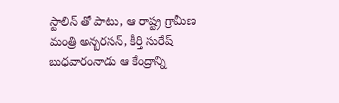స్టాలిన్ తో పాటు, ఆ రాష్ట్ర గ్రామీణ మంత్రి అన్బరసన్, కీర్తి సురేష్ బుధవారంనాడు ఆ కేంద్రాన్ని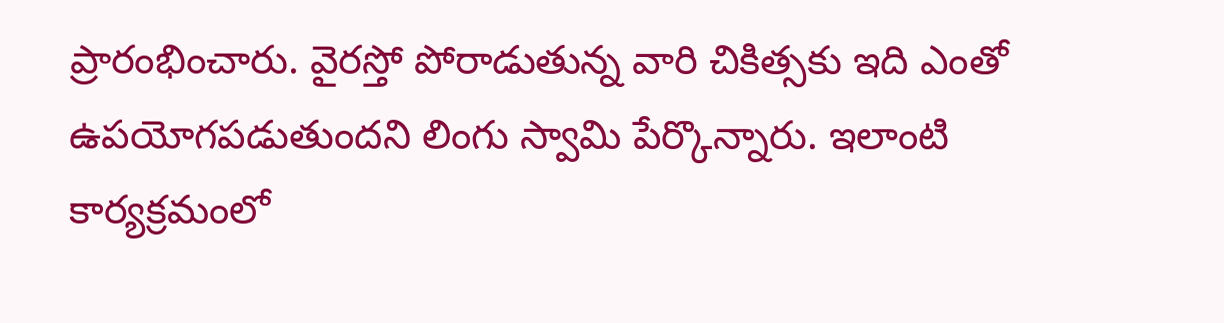ప్రారంభించారు. వైరస్తో పోరాడుతున్న వారి చికిత్సకు ఇది ఎంతో ఉపయోగపడుతుందని లింగు స్వామి పేర్కొన్నారు. ఇలాంటి కార్యక్రమంలో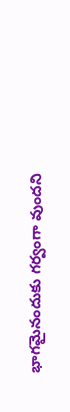భాగమైనందుకు గర్వంగా వుందని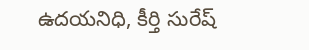ఉదయనిధి, కీర్తి సురేష్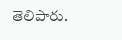తెలిపారు.